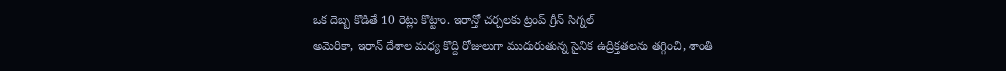ఒక దెబ్బ కొడితే 10 రెట్లు కొట్టాం. ఇరాన్తో చర్చలకు ట్రంప్ గ్రీన్ సిగ్నల్
అమెరికా, ఇరాన్ దేశాల మధ్య కొద్ది రోజులుగా ముదురుతున్న సైనిక ఉద్రిక్తతలను తగ్గించి, శాంతి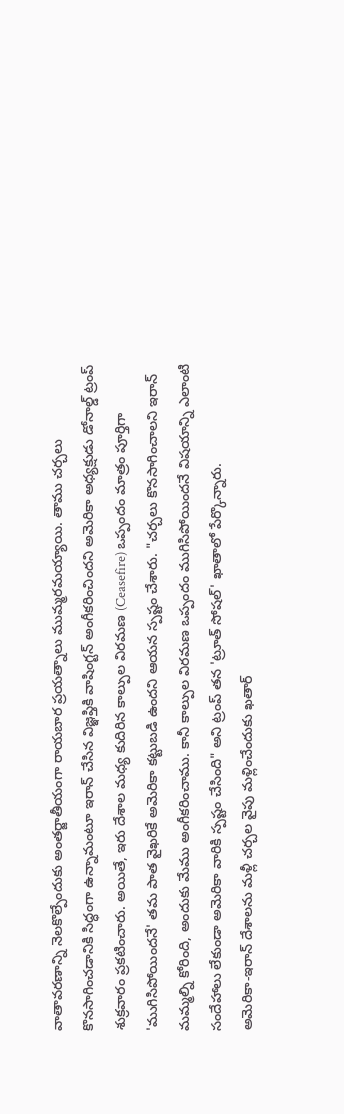వాతావరణాన్ని నెలకొల్పేందుకు అంతర్జాతీయంగా రాయబార ప్రయత్నాలు ముమ్మరమయ్యాయి. తాము చర్చలు కొనసాగించడానికి సిద్ధంగా ఉన్నామంటూ ఇరాన్ చేసిన విజ్ఞప్తికి వాషింగ్టన్ అంగీకరించిందని అమెరికా అధ్యక్షుడు డోనాల్డ్ ట్రంప్ శుక్రవారం ప్రకటించారు. అయితే, ఇరు దేశాల మధ్య కుదిరిన కాల్పుల విరమణ (Ceasefire) ఒప్పందం మాత్రం పూర్తిగా 'ముగిసిపోయిందనే' తమ పాత వైఖరికే అమెరికా కట్టుబడి ఉందని ఆయన స్పష్టం చేశారు. "చర్చలు కొనసాగించాలని ఇరాన్ మమ్మల్ని కోరింది, అందుకు మేము అంగీకరించాము. కానీ కాల్పుల విరమణ ఒప్పందం ముగిసిపోయిందనే విషయాన్ని ఎలాంటి సందేహాలు లేకుండా అమెరికా వారికి స్పష్టం చేసింది" అని ట్రంప్ తన 'ట్రూత్ సోషల్' ఖాతాలో పేర్కొన్నారు.
అమెరికా-ఇరాన్ దేశాలను మళ్లీ చర్చల వైపు మళ్లించేందుకు ఖతార్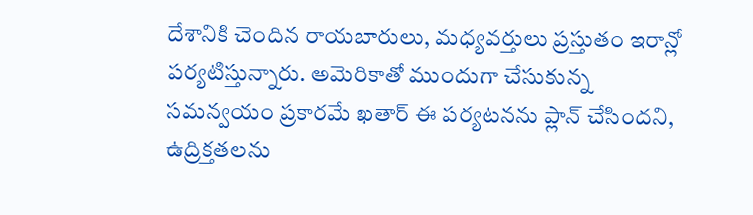దేశానికి చెందిన రాయబారులు, మధ్యవర్తులు ప్రస్తుతం ఇరాన్లో పర్యటిస్తున్నారు. అమెరికాతో ముందుగా చేసుకున్న సమన్వయం ప్రకారమే ఖతార్ ఈ పర్యటనను ప్లాన్ చేసిందని, ఉద్రిక్తతలను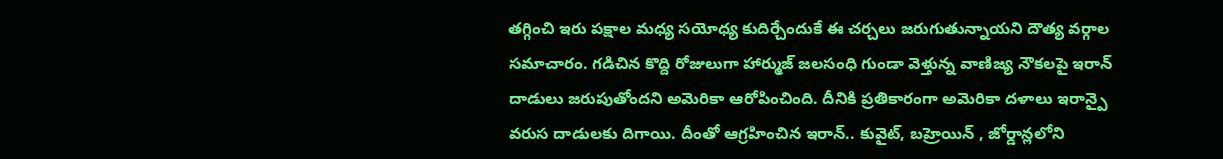తగ్గించి ఇరు పక్షాల మధ్య సయోధ్య కుదిర్చేందుకే ఈ చర్చలు జరుగుతున్నాయని దౌత్య వర్గాల సమాచారం. గడిచిన కొద్ది రోజులుగా హార్ముజ్ జలసంధి గుండా వెళ్తున్న వాణిజ్య నౌకలపై ఇరాన్ దాడులు జరుపుతోందని అమెరికా ఆరోపించింది. దీనికి ప్రతికారంగా అమెరికా దళాలు ఇరాన్పై వరుస దాడులకు దిగాయి. దీంతో ఆగ్రహించిన ఇరాన్.. కువైట్, బహ్రెయిన్ , జోర్డాన్లలోని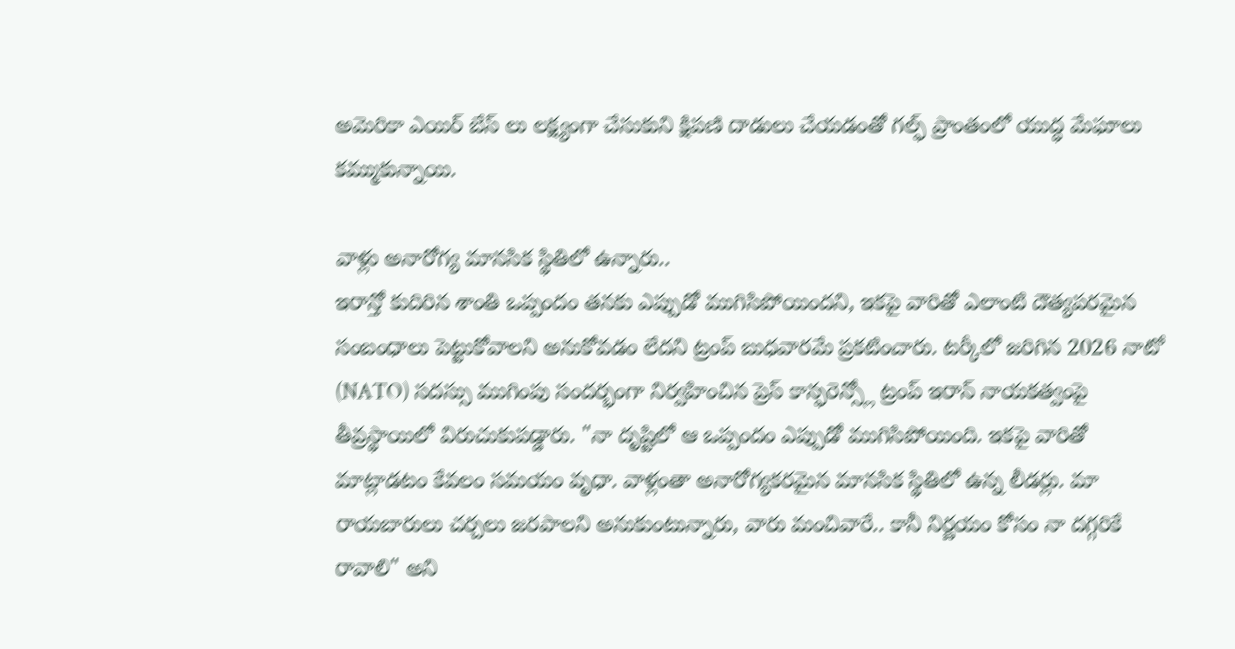అమెరికా ఎయిర్ బేస్ లు లక్ష్యంగా చేసుకుని క్షిపణి దాడులు చేయడంతో గల్ఫ్ ప్రాంతంలో యుద్ధ మేఘాలు కమ్ముకున్నాయి.

వాళ్లు అనారోగ్య మానసిక స్థితిలో ఉన్నారు..
ఇరాన్తో కుదిరిన శాంతి ఒప్పందం తనకు ఎప్పుడో ముగిసిపోయిందని, ఇకపై వారితో ఎలాంటి దౌత్యపరమైన సంబంధాలు పెట్టుకోవాలని అనుకోవడం లేదని ట్రంప్ బుధవారమే ప్రకటించారు. టర్కీలో జరిగిన 2026 నాటో (NATO) సదస్సు ముగింపు సందర్భంగా నిర్వహించిన ప్రెస్ కాన్ఫరెన్స్లో ట్రంప్ ఇరాన్ నాయకత్వంపై తీవ్రస్థాయిలో విరుచుకుపడ్డారు. "నా దృష్టిలో ఆ ఒప్పందం ఎప్పుడో ముగిసిపోయింది. ఇకపై వారితో మాట్లాడటం కేవలం సమయం వృధా. వాళ్లంతా అనారోగ్యకరమైన మానసిక స్థితిలో ఉన్న లీడర్లు. మా రాయబారులు చర్చలు జరపాలని అనుకుంటున్నారు, వారు మంచివారే.. కానీ నిర్ణయం కోసం నా దగ్గరికే రావాలి" అని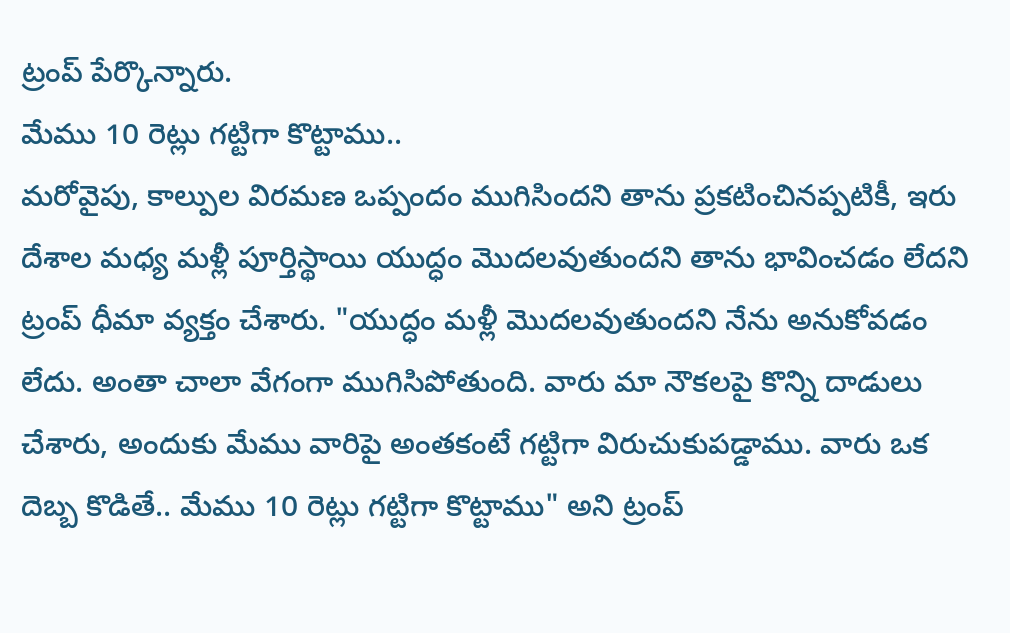ట్రంప్ పేర్కొన్నారు.
మేము 10 రెట్లు గట్టిగా కొట్టాము..
మరోవైపు, కాల్పుల విరమణ ఒప్పందం ముగిసిందని తాను ప్రకటించినప్పటికీ, ఇరు దేశాల మధ్య మళ్లీ పూర్తిస్థాయి యుద్ధం మొదలవుతుందని తాను భావించడం లేదని ట్రంప్ ధీమా వ్యక్తం చేశారు. "యుద్ధం మళ్లీ మొదలవుతుందని నేను అనుకోవడం లేదు. అంతా చాలా వేగంగా ముగిసిపోతుంది. వారు మా నౌకలపై కొన్ని దాడులు చేశారు, అందుకు మేము వారిపై అంతకంటే గట్టిగా విరుచుకుపడ్డాము. వారు ఒక దెబ్బ కొడితే.. మేము 10 రెట్లు గట్టిగా కొట్టాము" అని ట్రంప్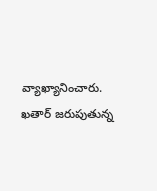వ్యాఖ్యానించారు. ఖతార్ జరుపుతున్న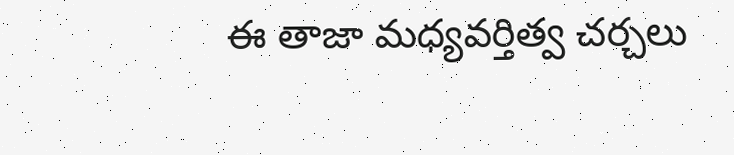ఈ తాజా మధ్యవర్తిత్వ చర్చలు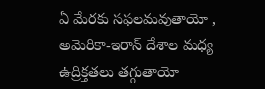ఏ మేరకు సఫలమవుతాయో , అమెరికా-ఇరాన్ దేశాల మధ్య ఉద్రిక్తతలు తగ్గుతాయో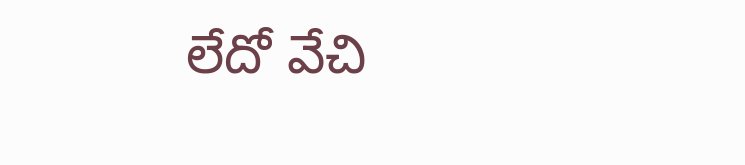లేదో వేచి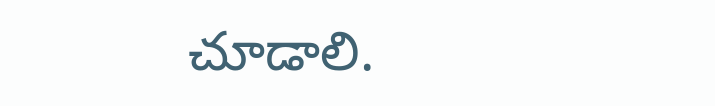చూడాలి.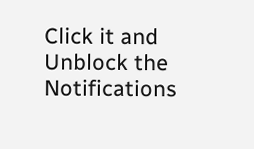Click it and Unblock the Notifications